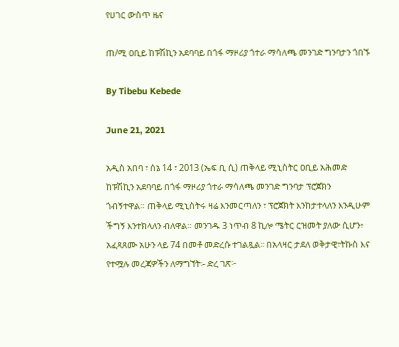የሀገር ውስጥ ዜና

ጠ/ሚ ዐቢይ ከፑሽኪን አደባባይ በጎፋ ማዞሪያ ጎተራ ማሳለጫ መንገድ ግንባታን ጎበኙ

By Tibebu Kebede

June 21, 2021

አዲስ አበባ ፣ ሰኔ 14 ፣ 2013 (ኤፍ ቢ ሲ) ጠቅላይ ሚኒስትር ዐቢይ አሕመድ ከፑሽኪን አደባባይ በጎፋ ማዞሪያ ጎተራ ማሳለጫ መንገድ ግንባታ ፕሮጀክን ጎብኝተዋል። ጠቅላይ ሚኒስትሩ ዛሬ እንመርጣለን ፣ ፕሮጀክት እንከታተላለን እንዲሁም ችግኝ እንተክላለን ብለዋል። መንገዱ 3 ነጥብ 8 ኪሎ ሜትር ርዝመት ያለው ሲሆን፥ አፈጻጸሙ አሁን ላይ 74 በመቶ መድረሱ ተገልጿል፡፡ በአላዛር ታደለ ወቅታዊ፣ትኩስ እና የተሟሉ መረጃዎችን ለማግኘት፡- ድረ ገጽ፦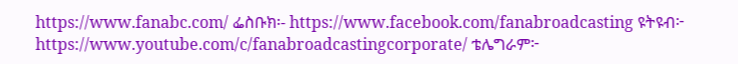https://www.fanabc.com/ ፌስቡክ፡- https://www.facebook.com/fanabroadcasting ዩትዩብ፦ https://www.youtube.com/c/fanabroadcastingcorporate/ ቴሌግራም፦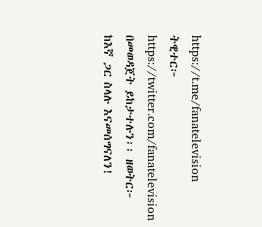https://t.me/fanatelevision ትዊተር፦ https://twitter.com/fanatelevision በመወዳጀት ይከታተሉን፡፡ ዘወትር፦ ከእኛ ጋር ስላሉ እናመሰግናለን!